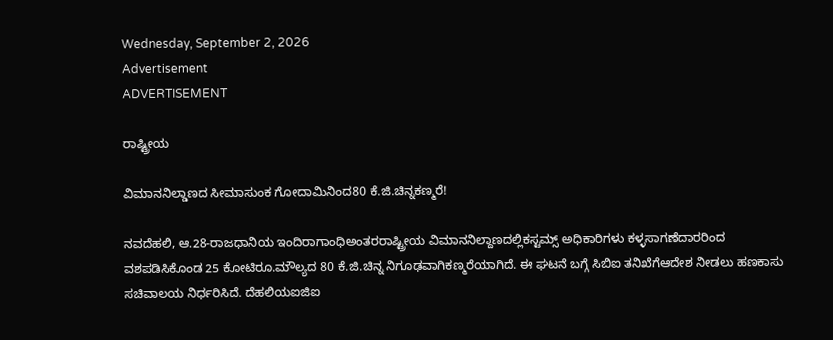Wednesday, September 2, 2026
Advertisement
ADVERTISEMENT

ರಾಷ್ಟ್ರೀಯ

ವಿಮಾನನಿಲ್ಡಾಣದ ಸೀಮಾಸುಂಕ ಗೋದಾಮಿನಿಂದ80 ಕೆ.ಜಿ.ಚಿನ್ನಕಣ್ಮರೆ!

ನವದೆಹಲಿ, ಆ.28-ರಾಜಧಾನಿಯ ಇಂದಿರಾಗಾಂಧಿಅಂತರರಾಷ್ಟ್ರೀಯ ವಿಮಾನನಿಲ್ದಾಣದಲ್ಲಿಕಸ್ಟಮ್ಸ್ ಅಧಿಕಾರಿಗಳು ಕಳ್ಳಸಾಗಣೆದಾರರಿಂದ ವಶಪಡಿಸಿಕೊಂಡ 25 ಕೋಟಿರೂ.ಮೌಲ್ಯದ 80 ಕೆ.ಜಿ.ಚಿನ್ನ ನಿಗೂಢವಾಗಿಕಣ್ಮರೆಯಾಗಿದೆ. ಈ ಘಟನೆ ಬಗ್ಗೆ ಸಿಬಿಐ ತನಿಖೆಗೆಆದೇಶ ನೀಡಲು ಹಣಕಾಸು ಸಚಿವಾಲಯ ನಿರ್ಧರಿಸಿದೆ. ದೆಹಲಿಯಐಜಿಐ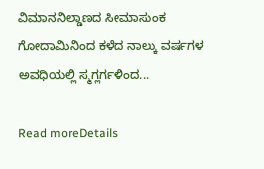ವಿಮಾನನಿಲ್ಡಾಣದ ಸೀಮಾಸುಂಕ ಗೋದಾಮಿನಿಂದ ಕಳೆದ ನಾಲ್ಕು ವರ್ಷಗಳ ಅವಧಿಯಲ್ಲಿ ಸ್ಮಗ್ಲರ್ಗಳಿಂದ...

Read moreDetails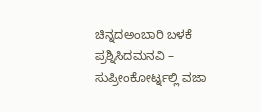ಚಿನ್ನದಅಂಬಾರಿ ಬಳಕೆ ಪ್ರಶ್ನಿಸಿದಮನವಿ – ಸುಪ್ರೀಂಕೋರ್ಟ್ನಲ್ಲಿ ವಜಾ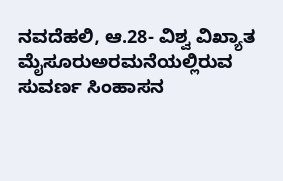ನವದೆಹಲಿ, ಆ.28- ವಿಶ್ವ ವಿಖ್ಯಾತ ಮೈಸೂರುಅರಮನೆಯಲ್ಲಿರುವ ಸುವರ್ಣ ಸಿಂಹಾಸನ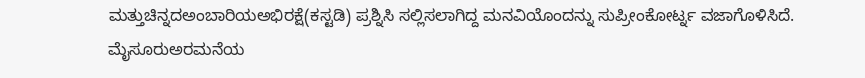ಮತ್ತುಚಿನ್ನದಅಂಬಾರಿಯಅಭಿರಕ್ಷೆ(ಕಸ್ಟಡಿ) ಪ್ರಶ್ನಿಸಿ ಸಲ್ಲಿಸಲಾಗಿದ್ದ ಮನವಿಯೊಂದನ್ನು ಸುಪ್ರೀಂಕೋರ್ಟ್ನ ವಜಾಗೊಳಿಸಿದೆ. ಮೈಸೂರುಅರಮನೆಯ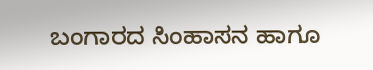ಬಂಗಾರದ ಸಿಂಹಾಸನ ಹಾಗೂ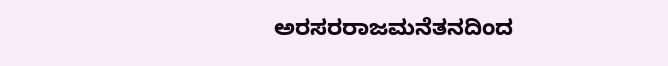ಅರಸರರಾಜಮನೆತನದಿಂದ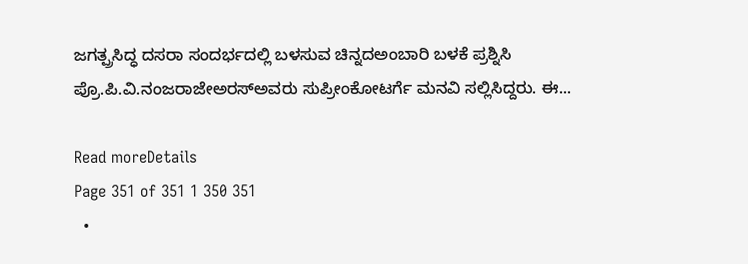ಜಗತ್ಪ್ರಸಿದ್ಧ ದಸರಾ ಸಂದರ್ಭದಲ್ಲಿ ಬಳಸುವ ಚಿನ್ನದಅಂಬಾರಿ ಬಳಕೆ ಪ್ರಶ್ನಿಸಿ ಪ್ರೊ.ಪಿ.ವಿ.ನಂಜರಾಜೇಅರಸ್ಅವರು ಸುಪ್ರೀಂಕೋಟರ್ಗೆ ಮನವಿ ಸಲ್ಲಿಸಿದ್ದರು. ಈ...

Read moreDetails
Page 351 of 351 1 350 351
  •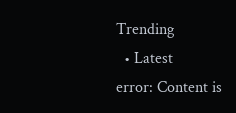Trending
  • Latest
error: Content is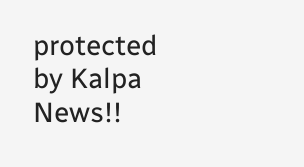protected by Kalpa News!!